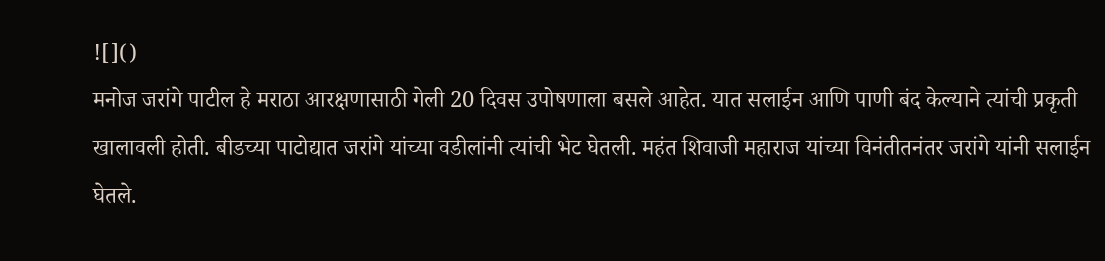![]()
मनोज जरांगे पाटील हे मराठा आरक्षणासाठी गेली 20 दिवस उपोषणाला बसले आहेत. यात सलाईन आणि पाणी बंद केल्याने त्यांची प्रकृती खालावली होती. बीडच्या पाटोद्यात जरांगे यांच्या वडीलांनी त्यांची भेट घेतली. महंत शिवाजी महाराज यांच्या विनंतीतनंतर जरांगे यांनी सलाईन घेतले.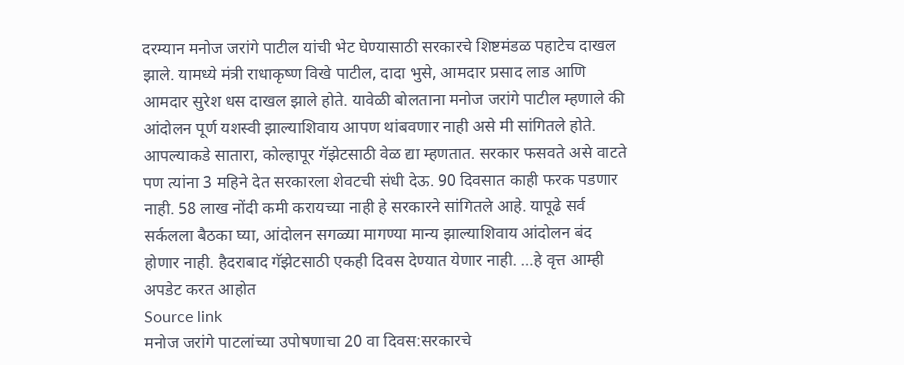दरम्यान मनोज जरांगे पाटील यांची भेट घेण्यासाठी सरकारचे शिष्टमंडळ पहाटेच दाखल झाले. यामध्ये मंत्री राधाकृष्ण विखे पाटील, दादा भुसे, आमदार प्रसाद लाड आणि आमदार सुरेश धस दाखल झाले होते. यावेळी बोलताना मनोज जरांगे पाटील म्हणाले की आंदोलन पूर्ण यशस्वी झाल्याशिवाय आपण थांबवणार नाही असे मी सांगितले होते. आपल्याकडे सातारा, कोल्हापूर गॅझेटसाठी वेळ द्या म्हणतात. सरकार फसवते असे वाटते पण त्यांना 3 महिने देत सरकारला शेवटची संधी देऊ. 90 दिवसात काही फरक पडणार नाही. 58 लाख नोंदी कमी करायच्या नाही हे सरकारने सांगितले आहे. यापूढे सर्व सर्कलला बैठका घ्या, आंदोलन सगळ्या मागण्या मान्य झाल्याशिवाय आंदोलन बंद होणार नाही. हैदराबाद गॅझेटसाठी एकही दिवस देण्यात येणार नाही. …हे वृत्त आम्ही अपडेट करत आहोत
Source link
मनोज जरांगे पाटलांच्या उपोषणाचा 20 वा दिवस:सरकारचे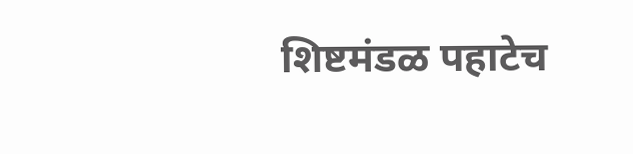शिष्टमंडळ पहाटेच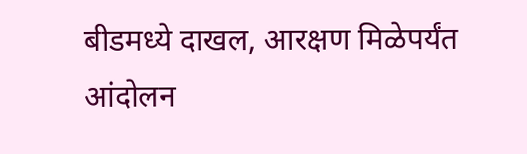बीडमध्ये दाखल, आरक्षण मिळेपर्यंत आंदोलन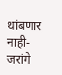थांबणार नाही- जरांगे